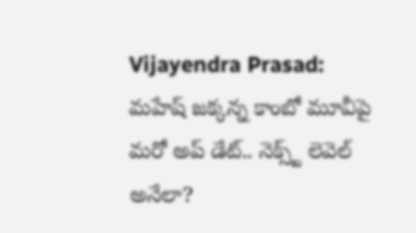Vijayendra Prasad: మహేష్ జక్కన్న కాంబో మూవీపై మరో అప్ డేట్.. నెక్స్ట్ లెవెల్ అనేలా?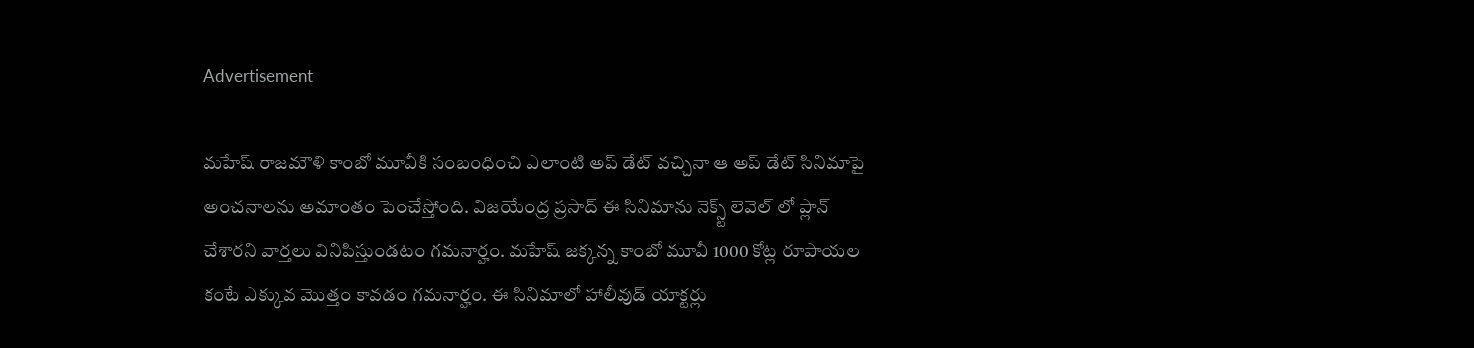Advertisement

మహేష్ రాజమౌళి కాంబో మూవీకి సంబంధించి ఎలాంటి అప్ డేట్ వచ్చినా ఆ అప్ డేట్ సినిమాపై అంచనాలను అమాంతం పెంచేస్తోంది. విజయేంద్ర ప్రసాద్ ఈ సినిమాను నెక్స్ట్ లెవెల్ లో ప్లాన్ చేశారని వార్తలు వినిపిస్తుండటం గమనార్హం. మహేష్ జక్కన్న కాంబో మూవీ 1000 కోట్ల రూపాయల కంటే ఎక్కువ మొత్తం కావడం గమనార్హం. ఈ సినిమాలో హాలీవుడ్ యాక్టర్లు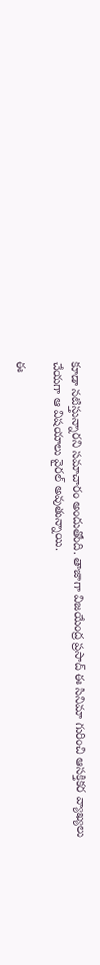కూడా నటిస్తున్నారని సమాచారం అందుతోంది. తాజాగా విజయేంద్ర ప్రసాద్ ఈ సినిమా గురించి ఆసక్తికర వ్యాఖ్యలు చేయగా ఆ విషయాలు వైరల్ అవుతున్నాయి.

ఈ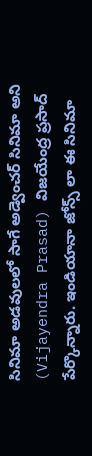సినిమా అడవులలో సాగే అడ్వెంచర్ సినిమా అని (Vijayendra Prasad) విజయేంద్ర ప్రసాద్ పేర్కొన్నారు. ఇండియానా జోన్స్ లా ఈ సినిమా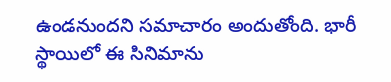ఉండనుందని సమాచారం అందుతోంది. భారీ స్థాయిలో ఈ సినిమాను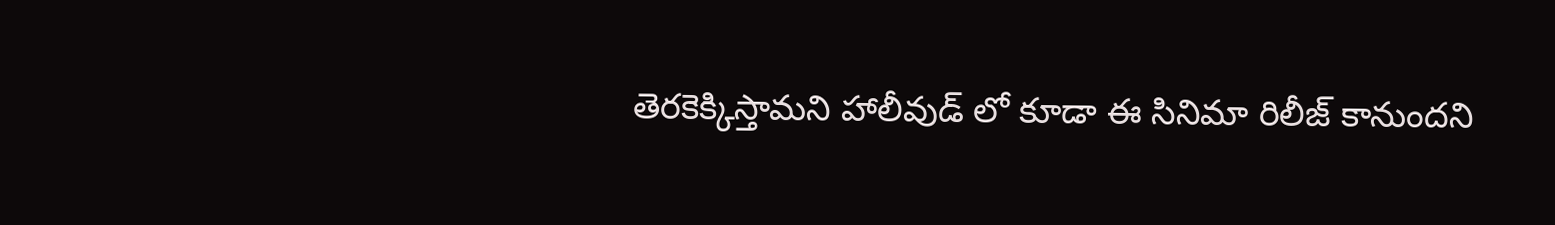తెరకెక్కిస్తామని హాలీవుడ్ లో కూడా ఈ సినిమా రిలీజ్ కానుందని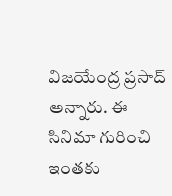విజయేంద్ర ప్రసాద్ అన్నారు. ఈ సినిమా గురించి ఇంతకు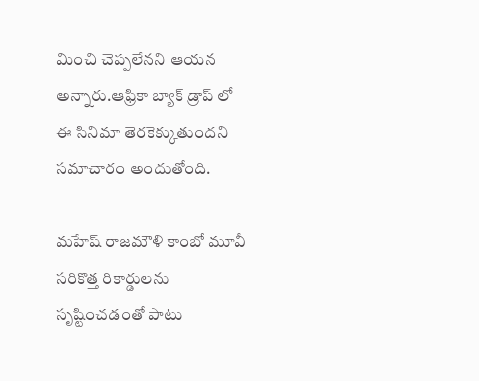మించి చెప్పలేనని ఆయన అన్నారు.ఆఫ్రికా బ్యాక్ డ్రాప్ లో ఈ సినిమా తెరకెక్కుతుందని సమాచారం అందుతోంది.

మహేష్ రాజమౌళి కాంబో మూవీ సరికొత్త రికార్డులను సృష్టించడంతో పాటు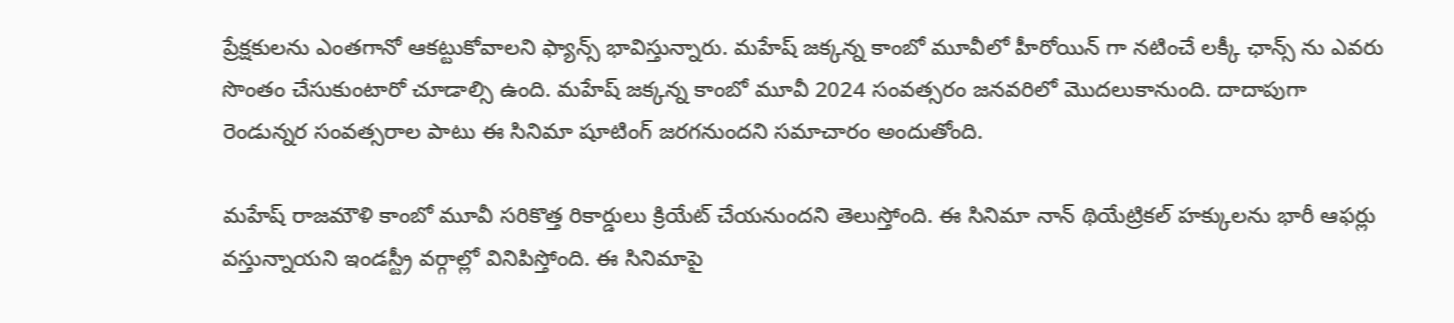ప్రేక్షకులను ఎంతగానో ఆకట్టుకోవాలని ఫ్యాన్స్ భావిస్తున్నారు. మహేష్ జక్కన్న కాంబో మూవీలో హీరోయిన్ గా నటించే లక్కీ ఛాన్స్ ను ఎవరు సొంతం చేసుకుంటారో చూడాల్సి ఉంది. మహేష్ జక్కన్న కాంబో మూవీ 2024 సంవత్సరం జనవరిలో మొదలుకానుంది. దాదాపుగా రెండున్నర సంవత్సరాల పాటు ఈ సినిమా షూటింగ్ జరగనుందని సమాచారం అందుతోంది.

మహేష్ రాజమౌళి కాంబో మూవీ సరికొత్త రికార్డులు క్రియేట్ చేయనుందని తెలుస్తోంది. ఈ సినిమా నాన్ థియేట్రికల్ హక్కులను భారీ ఆఫర్లు వస్తున్నాయని ఇండస్ట్రీ వర్గాల్లో వినిపిస్తోంది. ఈ సినిమాపై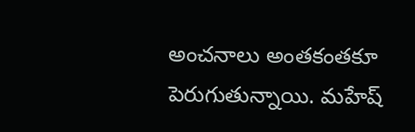అంచనాలు అంతకంతకూ పెరుగుతున్నాయి. మహేష్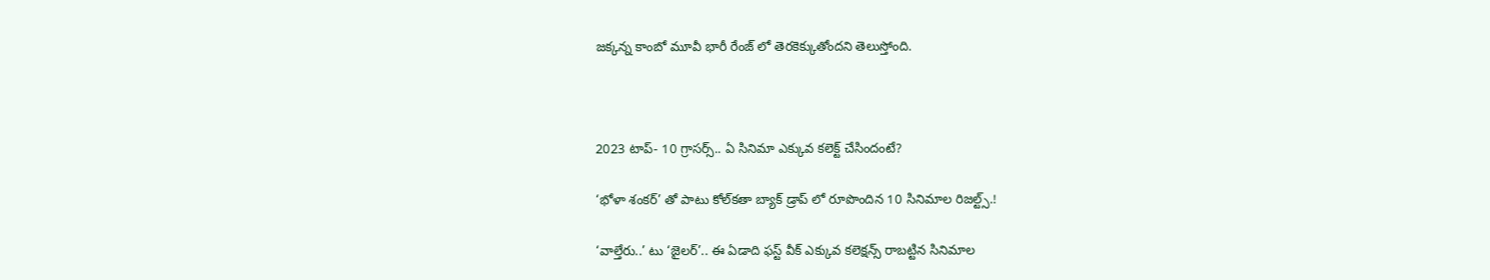జక్కన్న కాంబో మూవీ భారీ రేంజ్ లో తెరకెక్కుతోందని తెలుస్తోంది.



2023 టాప్- 10 గ్రాసర్స్.. ఏ సినిమా ఎక్కువ కలెక్ట్ చేసిందంటే?

‘భోళా శంకర్’ తో పాటు కోల్‌కతా బ్యాక్ డ్రాప్ లో రూపొందిన 10 సినిమాల రిజల్ట్స్.!

‘వాల్తేరు..’ టు ‘జైలర్’.. ఈ ఏడాది ఫస్ట్ వీక్ ఎక్కువ కలెక్షన్స్ రాబట్టిన సినిమాల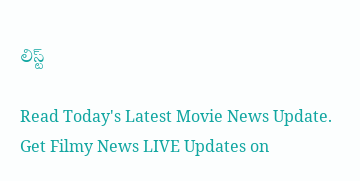లిస్ట్

Read Today's Latest Movie News Update. Get Filmy News LIVE Updates on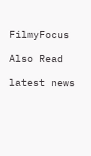FilmyFocus

Also Read

latest news